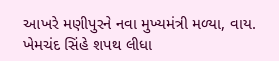આખરે મણીપુરને નવા મુખ્યમંત્રી મળ્યા, વાય. ખેમચંદ સિંહે શપથ લીધા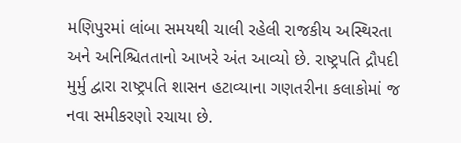મણિપુરમાં લાંબા સમયથી ચાલી રહેલી રાજકીય અસ્થિરતા અને અનિશ્ચિતતાનો આખરે અંત આવ્યો છે. રાષ્ટ્રપતિ દ્રૌપદી મુર્મુ દ્વારા રાષ્ટ્રપતિ શાસન હટાવ્યાના ગણતરીના કલાકોમાં જ નવા સમીકરણો રચાયા છે.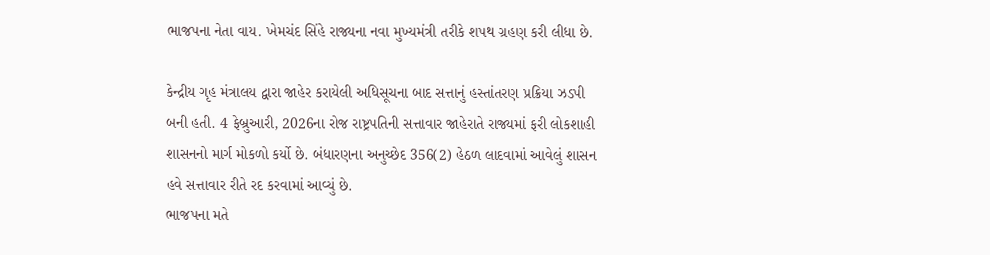ભાજપના નેતા વાય. ખેમચંદ સિંહે રાજ્યના નવા મુખ્યમંત્રી તરીકે શપથ ગ્રહણ કરી લીધા છે.

કેન્દ્રીય ગૃહ મંત્રાલય દ્વારા જાહેર કરાયેલી અધિસૂચના બાદ સત્તાનું હસ્તાંતરણ પ્રક્રિયા ઝડપી બની હતી. 4 ફેબ્રુઆરી, 2026ના રોજ રાષ્ટ્રપતિની સત્તાવાર જાહેરાતે રાજ્યમાં ફરી લોકશાહી શાસનનો માર્ગ મોકળો કર્યો છે. બંધારણના અનુચ્છેદ 356(2) હેઠળ લાદવામાં આવેલું શાસન હવે સત્તાવાર રીતે રદ કરવામાં આવ્યું છે.
ભાજપના મતે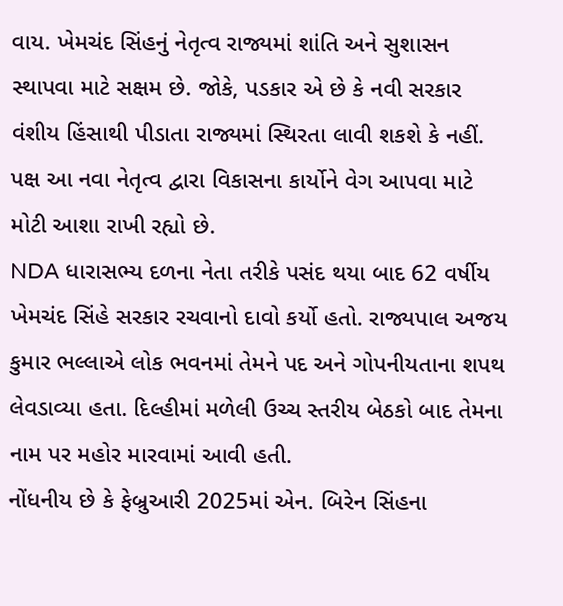વાય. ખેમચંદ સિંહનું નેતૃત્વ રાજ્યમાં શાંતિ અને સુશાસન સ્થાપવા માટે સક્ષમ છે. જોકે, પડકાર એ છે કે નવી સરકાર વંશીય હિંસાથી પીડાતા રાજ્યમાં સ્થિરતા લાવી શકશે કે નહીં. પક્ષ આ નવા નેતૃત્વ દ્વારા વિકાસના કાર્યોને વેગ આપવા માટે મોટી આશા રાખી રહ્યો છે.
NDA ધારાસભ્ય દળના નેતા તરીકે પસંદ થયા બાદ 62 વર્ષીય ખેમચંદ સિંહે સરકાર રચવાનો દાવો કર્યો હતો. રાજ્યપાલ અજય કુમાર ભલ્લાએ લોક ભવનમાં તેમને પદ અને ગોપનીયતાના શપથ લેવડાવ્યા હતા. દિલ્હીમાં મળેલી ઉચ્ચ સ્તરીય બેઠકો બાદ તેમના નામ પર મહોર મારવામાં આવી હતી.
નોંધનીય છે કે ફેબ્રુઆરી 2025માં એન. બિરેન સિંહના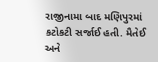રાજીનામા બાદ મણિપુરમાં કટોકટી સર્જાઈ હતી. મૈતેઈ અને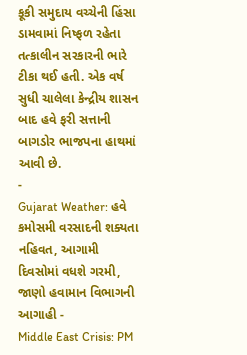કૂકી સમુદાય વચ્ચેની હિંસા ડામવામાં નિષ્ફળ રહેતા તત્કાલીન સરકારની ભારે ટીકા થઈ હતી. એક વર્ષ સુધી ચાલેલા કેન્દ્રીય શાસન બાદ હવે ફરી સત્તાની બાગડોર ભાજપના હાથમાં આવી છે.
-
Gujarat Weather: હવે કમોસમી વરસાદની શક્યતા નહિવત, આગામી દિવસોમાં વધશે ગરમી, જાણો હવામાન વિભાગની આગાહી -
Middle East Crisis: PM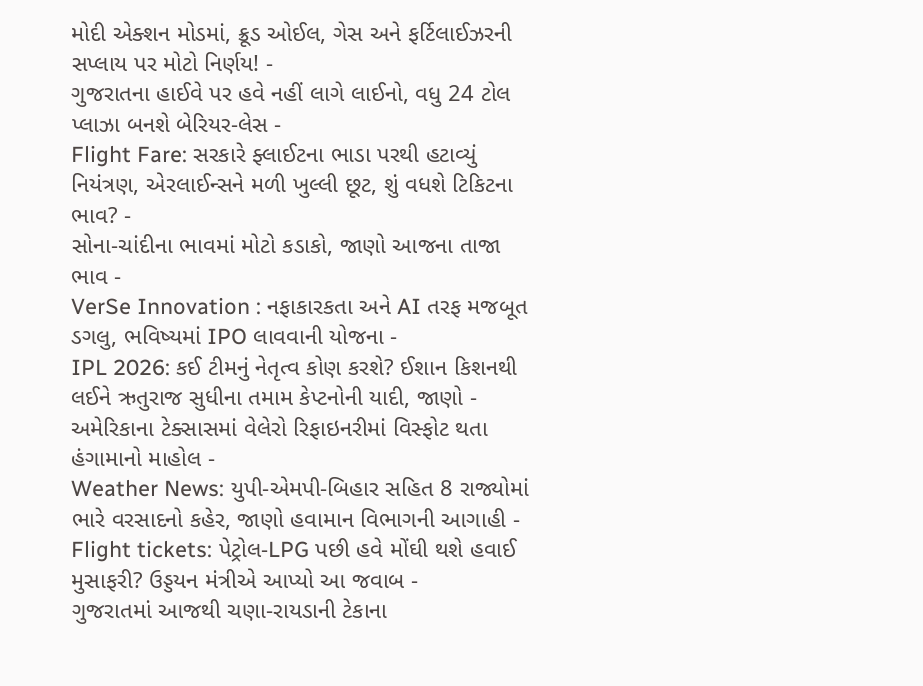મોદી એક્શન મોડમાં, ક્રૂડ ઓઈલ, ગેસ અને ફર્ટિલાઈઝરની સપ્લાય પર મોટો નિર્ણય! -
ગુજરાતના હાઈવે પર હવે નહીં લાગે લાઈનો, વધુ 24 ટોલ પ્લાઝા બનશે બેરિયર-લેસ -
Flight Fare: સરકારે ફ્લાઈટના ભાડા પરથી હટાવ્યું નિયંત્રણ, એરલાઈન્સને મળી ખુલ્લી છૂટ, શું વધશે ટિકિટના ભાવ? -
સોના-ચાંદીના ભાવમાં મોટો કડાકો, જાણો આજના તાજા ભાવ -
VerSe Innovation : નફાકારકતા અને AI તરફ મજબૂત ડગલુ, ભવિષ્યમાં IPO લાવવાની યોજના -
IPL 2026: કઈ ટીમનું નેતૃત્વ કોણ કરશે? ઈશાન કિશનથી લઈને ઋતુરાજ સુધીના તમામ કેપ્ટનોની યાદી, જાણો -
અમેરિકાના ટેક્સાસમાં વેલેરો રિફાઇનરીમાં વિસ્ફોટ થતા હંગામાનો માહોલ -
Weather News: યુપી-એમપી-બિહાર સહિત 8 રાજ્યોમાં ભારે વરસાદનો કહેર, જાણો હવામાન વિભાગની આગાહી -
Flight tickets: પેટ્રોલ-LPG પછી હવે મોંઘી થશે હવાઈ મુસાફરી? ઉડ્ડયન મંત્રીએ આપ્યો આ જવાબ -
ગુજરાતમાં આજથી ચણા-રાયડાની ટેકાના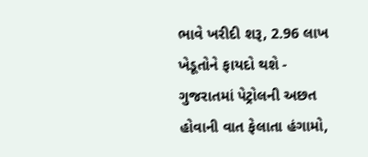ભાવે ખરીદી શરૂ, 2.96 લાખ ખેડૂતોને ફાયદો થશે -
ગુજરાતમાં પેટ્રોલની અછત હોવાની વાત ફેલાતા હંગામો,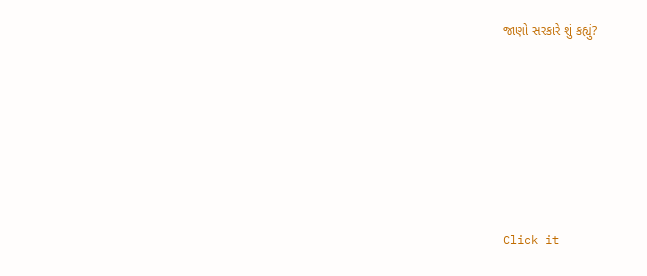જાણો સરકારે શું કહ્યું?










Click it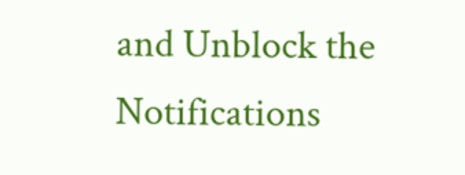and Unblock the Notifications